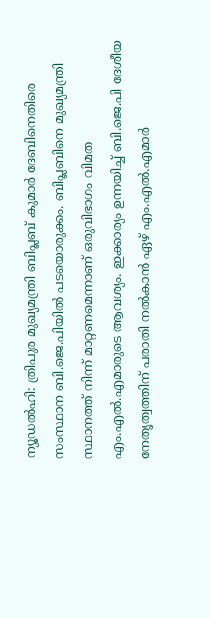ന്യൂഡൽഹി: ത്രിപുര മുഖ്യമന്ത്രി ബിപ്ലബ് കുമാർ ദേബിനെതിരെ സംസ്ഥാന ബി.ജെ.പിയിൽ പടയൊരുക്കം. ബിപ്ലബിനെ മുഖ്യമന്ത്രി സ്ഥാനത്ത് നിന്ന് മാറ്റണമെന്നാണ് ഒരുവിഭാഗം വിമത എം.എൽ.എമാരുടെ ആവശ്യം. ഇക്കാര്യം ഉന്നയിച്ച് ബി.ജെ.പി ദേശീയ നേതൃത്വത്തിന് പരാതി നൽകാൻ ഏഴ് എം.എൽ.എമാർ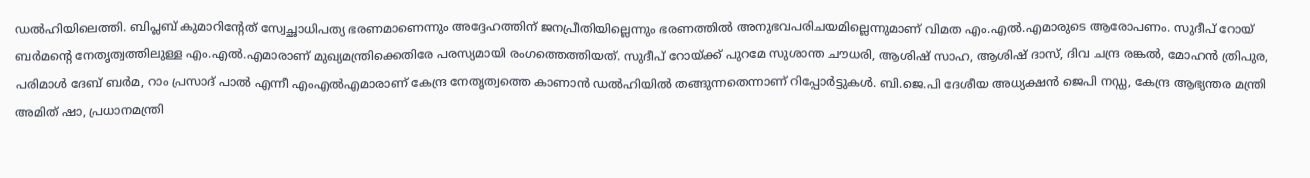ഡൽഹിയിലെത്തി. ബിപ്ലബ് കുമാറിന്റേത് സ്വേച്ഛാധിപത്യ ഭരണമാണെന്നും അദ്ദേഹത്തിന് ജനപ്രീതിയില്ലെന്നും ഭരണത്തിൽ അനുഭവപരിചയമില്ലെന്നുമാണ് വിമത എം.എൽ.എമാരുടെ ആരോപണം. സുദീപ് റോയ് ബർമന്റെ നേതൃത്വത്തിലുള്ള എം.എൽ.എമാരാണ് മുഖ്യമന്ത്രിക്കെതിരേ പരസ്യമായി രംഗത്തെത്തിയത്. സുദീപ് റോയ്ക്ക് പുറമേ സുശാന്ത ചൗധരി, ആശിഷ് സാഹ, ആശിഷ് ദാസ്, ദിവ ചന്ദ്ര രങ്കൽ, മോഹൻ ത്രിപുര, പരിമാൾ ദേബ് ബർമ, റാം പ്രസാദ് പാൽ എന്നീ എംഎൽഎമാരാണ് കേന്ദ്ര നേതൃത്വത്തെ കാണാൻ ഡൽഹിയിൽ തങ്ങുന്നതെന്നാണ് റിപ്പോർട്ടുകൾ. ബി.ജെ.പി ദേശീയ അധ്യക്ഷൻ ജെപി നഡ്ഡ, കേന്ദ്ര ആഭ്യന്തര മന്ത്രി അമിത് ഷാ, പ്രധാനമന്ത്രി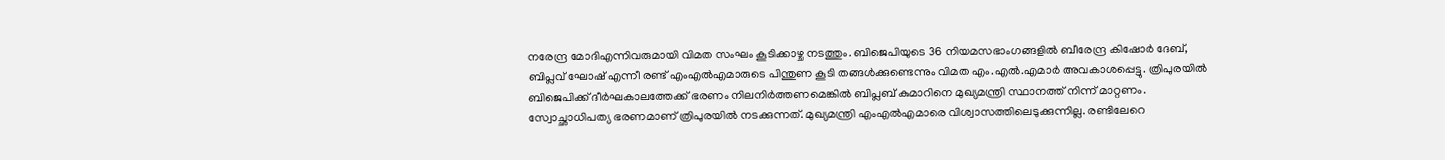നരേന്ദ്ര മോദിഎന്നിവരുമായി വിമത സംഘം കൂടിക്കാഴ്ച നടത്തും. ബിജെപിയുടെ 36 നിയമസഭാംഗങ്ങളിൽ ബീരേന്ദ്ര കിഷോർ ദേബ്, ബിപ്ലവ് ഘോഷ് എന്നീ രണ്ട് എംഎൽഎമാരുടെ പിന്തുണ കൂടി തങ്ങൾക്കുണ്ടെന്നും വിമത എം.എൽ.എമാർ അവകാശപ്പെട്ടു. ത്രിപുരയിൽ ബിജെപിക്ക് ദീർഘകാലത്തേക്ക് ഭരണം നിലനിർത്തണമെങ്കിൽ ബിപ്ലബ് കുമാറിനെ മുഖ്യമന്ത്രി സ്ഥാനത്ത് നിന്ന് മാറ്റണം. സ്വോച്ഛാധിപത്യ ഭരണമാണ് ത്രിപുരയിൽ നടക്കുന്നത്. മുഖ്യമന്ത്രി എംഎൽഎമാരെ വിശ്വാസത്തിലെടുക്കുന്നില്ല. രണ്ടിലേറെ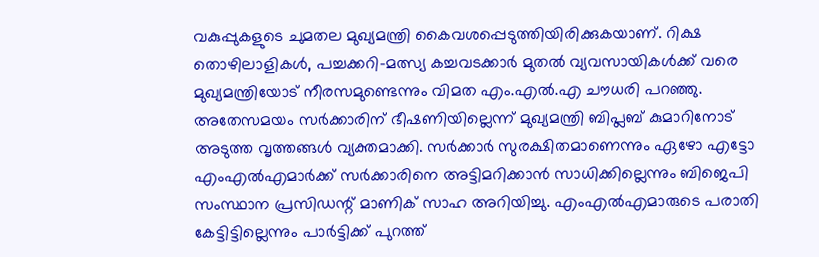വകുപ്പുകളുടെ ചുമതല മുഖ്യമന്ത്രി കൈവശപ്പെടുത്തിയിരിക്കുകയാണ്. റിക്ഷ തൊഴിലാളികൾ, പച്ചക്കറി-മത്സ്യ കച്ചവടക്കാർ മുതൽ വ്യവസായികൾക്ക് വരെ മുഖ്യമന്ത്രിയോട് നീരസമുണ്ടെന്നും വിമത എം.എൽ.എ ചൗധരി പറഞ്ഞു. അതേസമയം സർക്കാരിന് ഭീഷണിയില്ലെന്ന് മുഖ്യമന്ത്രി ബിപ്ലബ് കുമാറിനോട് അടുത്ത വൃത്തങ്ങൾ വ്യക്തമാക്കി. സർക്കാർ സുരക്ഷിതമാണെന്നും ഏഴോ എട്ടോ എംഎൽഎമാർക്ക് സർക്കാരിനെ അട്ടിമറിക്കാൻ സാധിക്കില്ലെന്നും ബിജെപി സംസ്ഥാന പ്രസിഡന്റ് മാണിക് സാഹ അറിയിച്ചു. എംഎൽഎമാരുടെ പരാതി കേട്ടിട്ടില്ലെന്നും പാർട്ടിക്ക് പുറത്ത്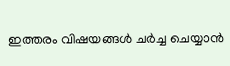ഇത്തരം വിഷയങ്ങൾ ചർച്ച ചെയ്യാൻ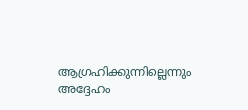ആഗ്രഹിക്കുന്നില്ലെന്നും അദ്ദേഹം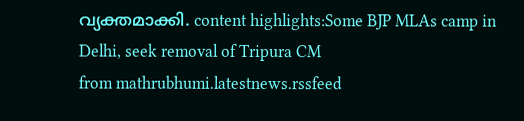വ്യക്തമാക്കി. content highlights:Some BJP MLAs camp in Delhi, seek removal of Tripura CM
from mathrubhumi.latestnews.rssfeed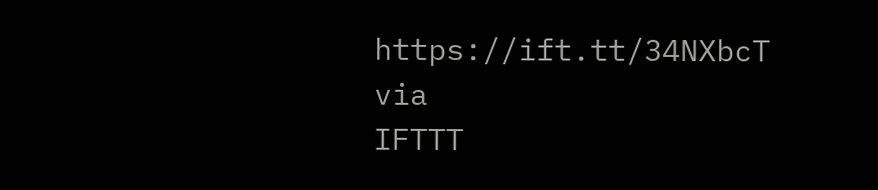https://ift.tt/34NXbcT
via
IFTTT